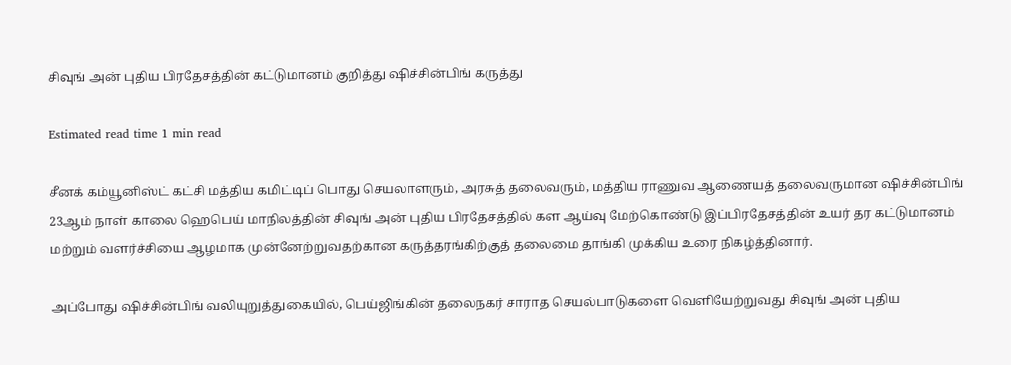சிவுங் அன் புதிய பிரதேசத்தின் கட்டுமானம் குறித்து ஷிச்சின்பிங் கருத்து

Estimated read time 1 min read

சீனக் கம்யூனிஸ்ட் கட்சி மத்திய கமிட்டிப் பொது செயலாளரும், அரசுத் தலைவரும், மத்திய ராணுவ ஆணையத் தலைவருமான ஷிச்சின்பிங் 23ஆம் நாள் காலை ஹெபெய் மாநிலத்தின் சிவுங் அன் புதிய பிரதேசத்தில் கள ஆய்வு மேற்கொண்டு இப்பிரதேசத்தின் உயர் தர கட்டுமானம் மற்றும் வளர்ச்சியை ஆழமாக முன்னேற்றுவதற்கான கருத்தரங்கிற்குத் தலைமை தாங்கி முக்கிய உரை நிகழ்த்தினார்.

அப்போது ஷிச்சின்பிங் வலியுறுத்துகையில், பெய்ஜிங்கின் தலைநகர் சாராத செயல்பாடுகளை வெளியேற்றுவது சிவுங் அன் புதிய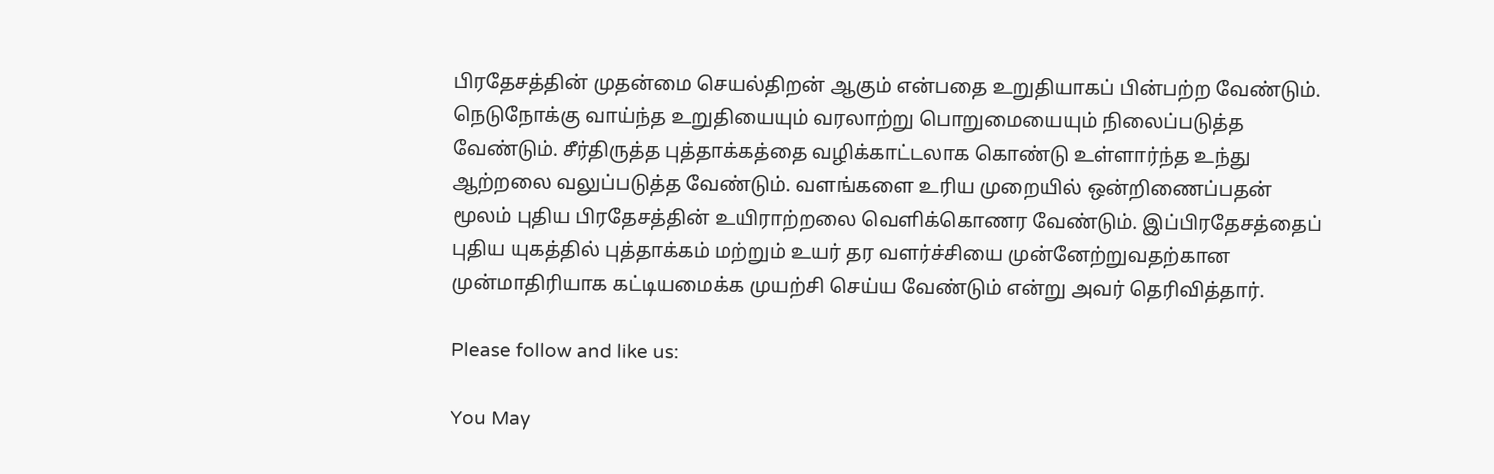பிரதேசத்தின் முதன்மை செயல்திறன் ஆகும் என்பதை உறுதியாகப் பின்பற்ற வேண்டும். நெடுநோக்கு வாய்ந்த உறுதியையும் வரலாற்று பொறுமையையும் நிலைப்படுத்த வேண்டும். சீர்திருத்த புத்தாக்கத்தை வழிக்காட்டலாக கொண்டு உள்ளார்ந்த உந்து ஆற்றலை வலுப்படுத்த வேண்டும். வளங்களை உரிய முறையில் ஒன்றிணைப்பதன் மூலம் புதிய பிரதேசத்தின் உயிராற்றலை வெளிக்கொணர வேண்டும். இப்பிரதேசத்தைப் புதிய யுகத்தில் புத்தாக்கம் மற்றும் உயர் தர வளர்ச்சியை முன்னேற்றுவதற்கான முன்மாதிரியாக கட்டியமைக்க முயற்சி செய்ய வேண்டும் என்று அவர் தெரிவித்தார்.

Please follow and like us:

You May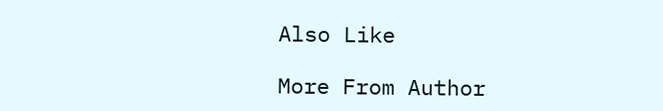Also Like

More From Author